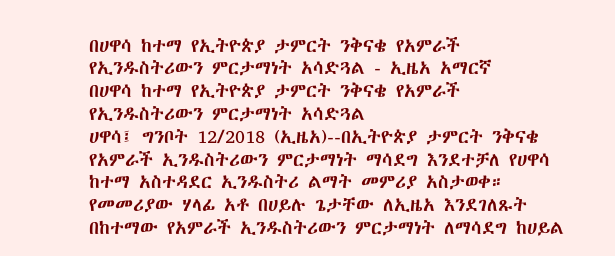በሀዋሳ ከተማ የኢትዮጵያ ታምርት ንቅናቄ የአምራች የኢንዱስትሪውን ምርታማነት አሳድጓል - ኢዜአ አማርኛ
በሀዋሳ ከተማ የኢትዮጵያ ታምርት ንቅናቄ የአምራች የኢንዱስትሪውን ምርታማነት አሳድጓል
ሀዋሳ፤ ግንቦት 12/2018 (ኢዜአ)--በኢትዮጵያ ታምርት ንቅናቄ የአምራች ኢንዱስትሪውን ምርታማነት ማሳደግ እንደተቻለ የሀዋሳ ከተማ አስተዳደር ኢንዱስትሪ ልማት መምሪያ አስታወቀ።
የመመሪያው ሃላፊ አቶ በሀይሉ ጌታቸው ለኢዜአ እንደገለጹት በከተማው የአምራች ኢንዱስትሪውን ምርታማነት ለማሳደግ ከሀይል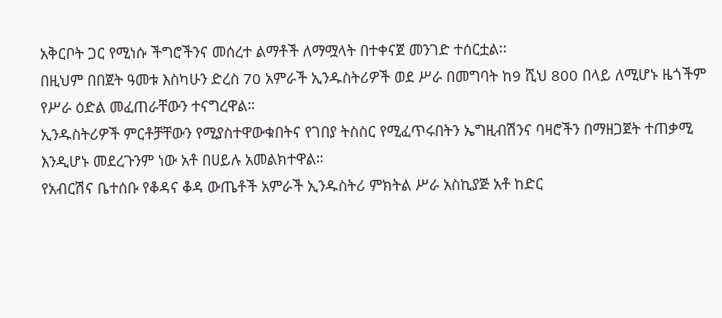አቅርቦት ጋር የሚነሱ ችግሮችንና መሰረተ ልማቶች ለማሟላት በተቀናጀ መንገድ ተሰርቷል፡፡
በዚህም በበጀት ዓመቱ እስካሁን ድረስ 70 አምራች ኢንዱስትሪዎች ወደ ሥራ በመግባት ከ9 ሺህ 800 በላይ ለሚሆኑ ዜጎችም የሥራ ዕድል መፈጠራቸውን ተናግረዋል።
ኢንዱስትሪዎች ምርቶቻቸውን የሚያስተዋውቁበትና የገበያ ትስስር የሚፈጥሩበትን ኤግዚብሽንና ባዛሮችን በማዘጋጀት ተጠቃሚ እንዲሆኑ መደረጉንም ነው አቶ በሀይሉ አመልክተዋል።
የአብርሽና ቤተሰቡ የቆዳና ቆዳ ውጤቶች አምራች ኢንዱስትሪ ምክትል ሥራ አስኪያጅ አቶ ከድር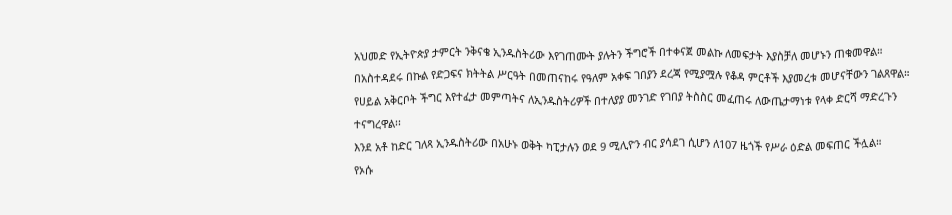አህመድ የኢትዮጵያ ታምርት ንቅናቄ ኢንዱስትሪው እየገጠሙት ያሉትን ችግሮች በተቀናጀ መልኩ ለመፍታት እያስቻለ መሆኑን ጠቁመዋል።
በአስተዳደሩ በኩል የድጋፍና ክትትል ሥርዓት በመጠናከሩ የዓለም አቀፍ ገበያን ደረጃ የሚያሟሉ የቆዳ ምርቶች እያመረቱ መሆናቸውን ገልጸዋል።
የሀይል አቅርቦት ችግር እየተፈታ መምጣትና ለኢንዱስትሪዎች በተለያያ መንገድ የገበያ ትስስር መፈጠሩ ለውጤታማነቱ የላቀ ድርሻ ማድረጉን ተናግረዋል፡፡
እንደ አቶ ከድር ገለጻ ኢንዱስትሪው በአሁኑ ወቅት ካፒታሉን ወደ 9 ሚሊዮን ብር ያሳደገ ሲሆን ለ107 ዜጎች የሥራ ዕድል መፍጠር ችሏል።
የኦሱ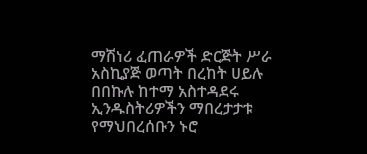ማሽነሪ ፈጠራዎች ድርጅት ሥራ አስኪያጅ ወጣት በረከት ሀይሉ በበኩሉ ከተማ አስተዳደሩ ኢንዱስትሪዎችን ማበረታታቱ የማህበረሰቡን ኑሮ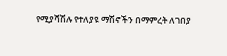የሚያሻሽሉ የተለያዩ ማሽኖችን በማምረት ለገበያ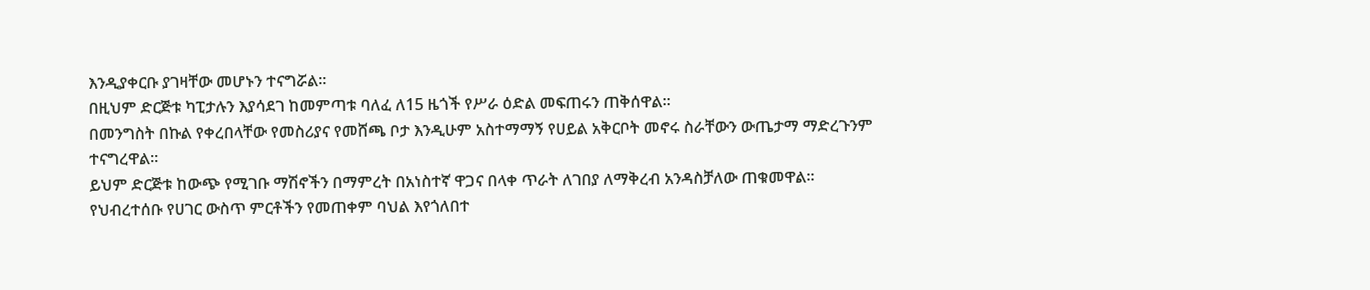እንዲያቀርቡ ያገዛቸው መሆኑን ተናግሯል።
በዚህም ድርጅቱ ካፒታሉን እያሳደገ ከመምጣቱ ባለፈ ለ15 ዜጎች የሥራ ዕድል መፍጠሩን ጠቅሰዋል።
በመንግስት በኩል የቀረበላቸው የመስሪያና የመሸጫ ቦታ እንዲሁም አስተማማኝ የሀይል አቅርቦት መኖሩ ስራቸውን ውጤታማ ማድረጉንም ተናግረዋል።
ይህም ድርጅቱ ከውጭ የሚገቡ ማሽኖችን በማምረት በአነስተኛ ዋጋና በላቀ ጥራት ለገበያ ለማቅረብ አንዳስቻለው ጠቁመዋል።
የህብረተሰቡ የሀገር ውስጥ ምርቶችን የመጠቀም ባህል እየጎለበተ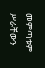መምጣቱም ሥራቸውን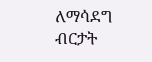ለማሳደግ ብርታት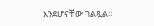እንደሆናቸው ገልጿል።